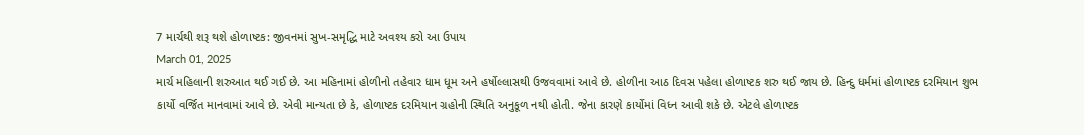7 માર્ચથી શરૂ થશે હોળાષ્ટક: જીવનમાં સુખ-સમૃદ્ધિ માટે અવશ્ય કરો આ ઉપાય
March 01, 2025
માર્ચ મહિલાની શરુઆત થઈ ગઈ છે. આ મહિનામાં હોળીનો તહેવાર ધામ ધૂમ અને હર્ષોલ્લાસથી ઉજવવામાં આવે છે. હોળીના આઠ દિવસ પહેલા હોળાષ્ટક શરુ થઈ જાય છે. હિન્દુ ધર્મમાં હોળાષ્ટક દરમિયાન શુભ કાર્યો વર્જિત માનવામાં આવે છે. એવી માન્યતા છે કે, હોળાષ્ટક દરમિયાન ગ્રહોની સ્થિતિ અનુકૂળ નથી હોતી. જેના કારણે કાર્યોમાં વિધ્ન આવી શકે છે. એટલે હોળાષ્ટક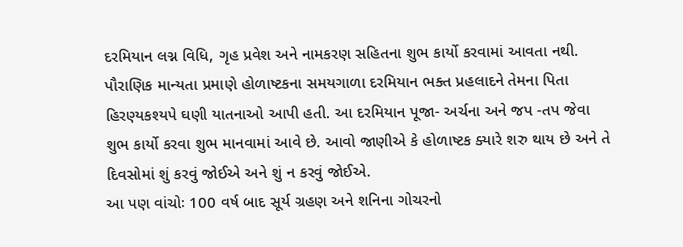દરમિયાન લગ્ન વિધિ, ગૃહ પ્રવેશ અને નામકરણ સહિતના શુભ કાર્યો કરવામાં આવતા નથી. પૌરાણિક માન્યતા પ્રમાણે હોળાષ્ટકના સમયગાળા દરમિયાન ભક્ત પ્રહલાદને તેમના પિતા હિરણ્યકશ્યપે ઘણી યાતનાઓ આપી હતી. આ દરમિયાન પૂજા- અર્ચના અને જપ -તપ જેવા શુભ કાર્યો કરવા શુભ માનવામાં આવે છે. આવો જાણીએ કે હોળાષ્ટક ક્યારે શરુ થાય છે અને તે દિવસોમાં શું કરવું જોઈએ અને શું ન કરવું જોઈએ.
આ પણ વાંચોઃ 100 વર્ષ બાદ સૂર્ય ગ્રહણ અને શનિના ગોચરનો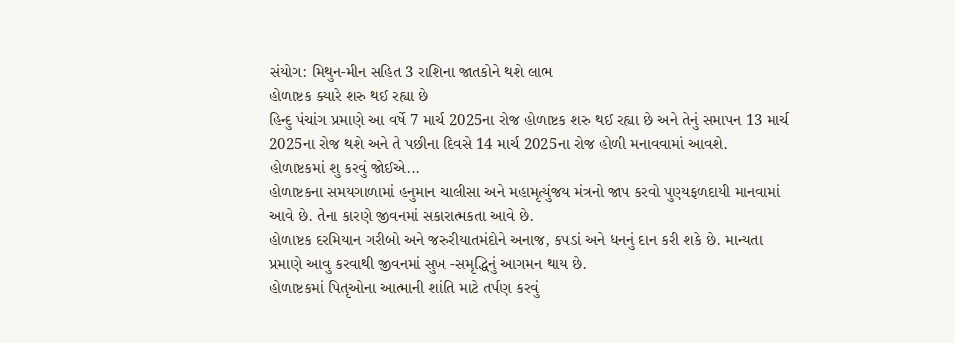સંયોગ: મિથુન-મીન સહિત 3 રાશિના જાતકોને થશે લાભ
હોળાષ્ટક ક્યારે શરુ થઈ રહ્યા છે
હિન્દુ પંચાંગ પ્રમાણે આ વર્ષે 7 માર્ચ 2025ના રોજ હોળાષ્ટક શરુ થઈ રહ્યા છે અને તેનું સમાપન 13 માર્ચ 2025ના રોજ થશે અને તે પછીના દિવસે 14 માર્ચ 2025ના રોજ હોળી મનાવવામાં આવશે.
હોળાષ્ટકમાં શુ કરવું જોઈએ...
હોળાષ્ટકના સમયગાળામાં હનુમાન ચાલીસા અને મહામૃત્યુંજય મંત્રનો જાપ કરવો પુણ્યફળદાયી માનવામાં આવે છે. તેના કારણે જીવનમાં સકારાત્મકતા આવે છે.
હોળાષ્ટક દરમિયાન ગરીબો અને જરુરીયાતમંદોને અનાજ, કપડાં અને ધનનું દાન કરી શકે છે. માન્યતા પ્રમાણે આવુ કરવાથી જીવનમાં સુખ -સમૃદ્ધિનું આગમન થાય છે.
હોળાષ્ટકમાં પિતૃઓના આત્માની શાંતિ માટે તર્પણ કરવું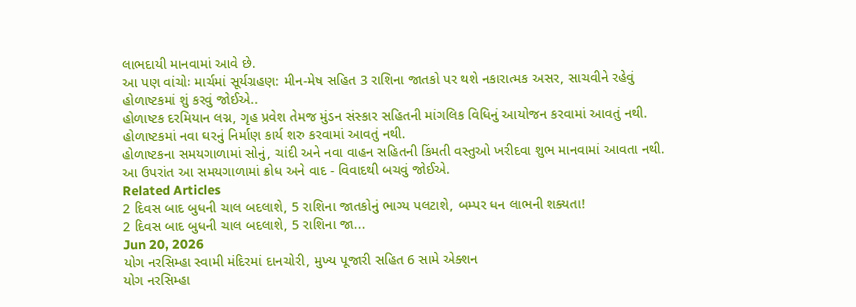લાભદાયી માનવામાં આવે છે.
આ પણ વાંચોઃ માર્ચમાં સૂર્યગ્રહણ: મીન-મેષ સહિત 3 રાશિના જાતકો પર થશે નકારાત્મક અસર, સાચવીને રહેવું
હોળાષ્ટકમાં શું કરવું જોઈએ..
હોળાષ્ટક દરમિયાન લગ્ન, ગૃહ પ્રવેશ તેમજ મુંડન સંસ્કાર સહિતની માંગલિક વિધિનું આયોજન કરવામાં આવતું નથી.
હોળાષ્ટકમાં નવા ઘરનું નિર્માણ કાર્ય શરુ કરવામાં આવતું નથી.
હોળાષ્ટકના સમયગાળામાં સોનું, ચાંદી અને નવા વાહન સહિતની કિંમતી વસ્તુઓ ખરીદવા શુભ માનવામાં આવતા નથી.
આ ઉપરાંત આ સમયગાળામાં ક્રોધ અને વાદ - વિવાદથી બચવું જોઈએ.
Related Articles
2 દિવસ બાદ બુધની ચાલ બદલાશે, 5 રાશિના જાતકોનું ભાગ્ય પલટાશે, બમ્પર ધન લાભની શક્યતા!
2 દિવસ બાદ બુધની ચાલ બદલાશે, 5 રાશિના જા...
Jun 20, 2026
યોગ નરસિમ્હા સ્વામી મંદિરમાં દાનચોરી, મુખ્ય પૂજારી સહિત 6 સામે એક્શન
યોગ નરસિમ્હા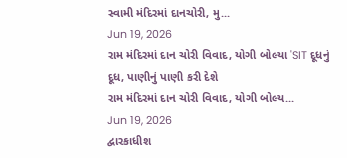સ્વામી મંદિરમાં દાનચોરી, મુ...
Jun 19, 2026
રામ મંદિરમાં દાન ચોરી વિવાદ, યોગી બોલ્યા 'SIT દૂધનું દૂધ, પાણીનું પાણી કરી દેશે
રામ મંદિરમાં દાન ચોરી વિવાદ, યોગી બોલ્ય...
Jun 19, 2026
દ્વારકાધીશ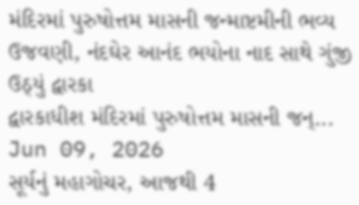મંદિરમાં પુરુષોત્તમ માસની જન્માષ્ટમીની ભવ્ય ઉજવણી, નંદઘેર આનંદ ભયોના નાદ સાથે ગુંજી ઉઠ્યું દ્વારકા
દ્વારકાધીશ મંદિરમાં પુરુષોત્તમ માસની જન્...
Jun 09, 2026
સૂર્યનું મહાગોચર, આજથી 4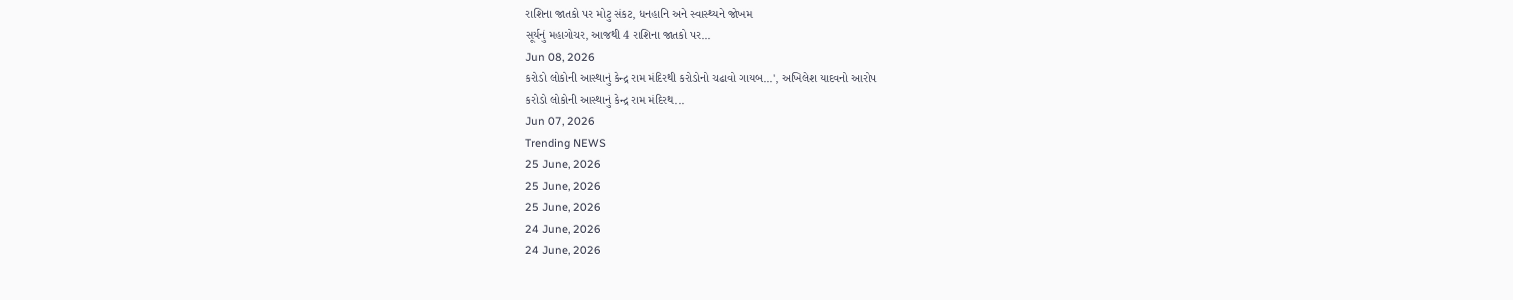રાશિના જાતકો પર મોટુ સંકટ, ધનહાનિ અને સ્વાસ્થ્યને જોખમ
સૂર્યનું મહાગોચર, આજથી 4 રાશિના જાતકો પર...
Jun 08, 2026
કરોડો લોકોની આસ્થાનું કેન્દ્ર રામ મંદિરથી કરોડોનો ચઢાવો ગાયબ...', અખિલેશ યાદવનો આરોપ
કરોડો લોકોની આસ્થાનું કેન્દ્ર રામ મંદિરથ...
Jun 07, 2026
Trending NEWS
25 June, 2026
25 June, 2026
25 June, 2026
24 June, 2026
24 June, 2026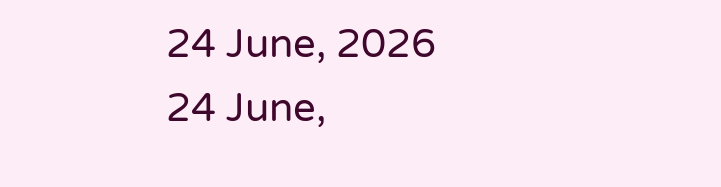24 June, 2026
24 June,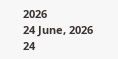2026
24 June, 2026
24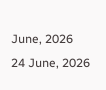June, 2026
24 June, 2026